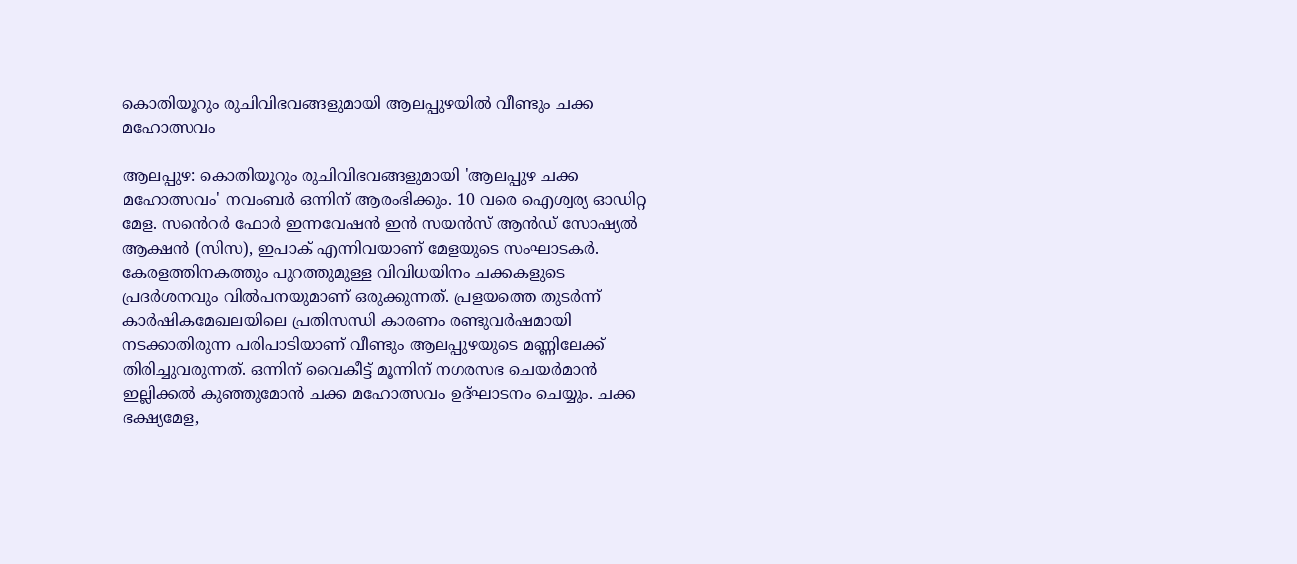കൊതിയൂറും രുചിവിഭവങ്ങളുമായി ആലപ്പുഴയില്‍ വീണ്ടും ചക്ക മഹോത്സവം

ആലപ്പുഴ: കൊതിയൂറും രുചിവിഭവങ്ങളുമായി 'ആലപ്പുഴ ചക്ക മഹോത്സവം' നവംബര്‍ ഒന്നിന് ആരംഭിക്കും. 10 വരെ ഐശ്വര്യ ഓഡിറ്റ മേള. സൻെറര്‍ ഫോര്‍ ഇന്നവേഷന്‍ ഇന്‍ സയന്‍സ് ആൻഡ് സോഷ്യല്‍ ആക്ഷന്‍ (സിസ), ഇപാക് എന്നിവയാണ് മേളയുടെ സംഘാടകര്‍. കേരളത്തിനകത്തും പുറത്തുമുള്ള വിവിധയിനം ചക്കകളുടെ പ്രദര്‍ശനവും വില്‍പനയുമാണ് ഒരുക്കുന്നത്. പ്രളയത്തെ തുടര്‍ന്ന് കാര്‍ഷികമേഖലയിലെ പ്രതിസന്ധി കാരണം രണ്ടുവര്‍ഷമായി നടക്കാതിരുന്ന പരിപാടിയാണ് വീണ്ടും ആലപ്പുഴയുടെ മണ്ണിലേക്ക് തിരിച്ചുവരുന്നത്. ഒന്നിന് വൈകീട്ട് മൂന്നിന് നഗരസഭ ചെയര്‍മാന്‍ ഇല്ലിക്കല്‍ കുഞ്ഞുമോന്‍ ചക്ക മഹോത്സവം ഉദ്ഘാടനം ചെയ്യും. ചക്ക ഭക്ഷ്യമേള,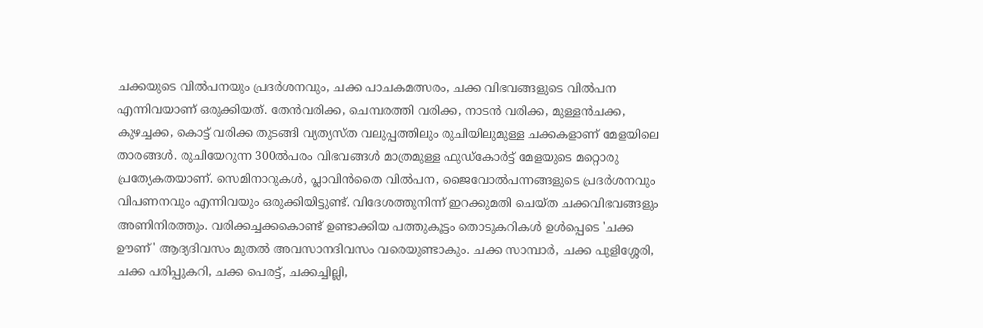ചക്കയുടെ വില്‍പനയും പ്രദര്‍ശനവും, ചക്ക പാചകമത്സരം, ചക്ക വിഭവങ്ങളുടെ വില്‍പന എന്നിവയാണ് ഒരുക്കിയത്. തേന്‍വരിക്ക, ചെമ്പരത്തി വരിക്ക, നാടന്‍ വരിക്ക, മുള്ളന്‍ചക്ക, കുഴച്ചക്ക, കൊട്ട് വരിക്ക തുടങ്ങി വ്യത്യസ്ത വലുപ്പത്തിലും രുചിയിലുമുള്ള ചക്കകളാണ് മേളയിലെ താരങ്ങള്‍. രുചിയേറുന്ന 300ല്‍പരം വിഭവങ്ങള്‍ മാത്രമുള്ള ഫുഡ്കോര്‍ട്ട് മേളയുടെ മറ്റൊരു പ്രത്യേകതയാണ്. സെമിനാറുകള്‍, പ്ലാവിന്‍തൈ വില്‍പന, ജൈവോല്‍പന്നങ്ങളുടെ പ്രദര്‍ശനവും വിപണനവും എന്നിവയും ഒരുക്കിയിട്ടുണ്ട്. വിദേശത്തുനിന്ന് ഇറക്കുമതി ചെയ്ത ചക്കവിഭവങ്ങളും അണിനിരത്തും. വരിക്കച്ചക്കകൊണ്ട് ഉണ്ടാക്കിയ പത്തുകൂട്ടം തൊടുകറികള്‍ ഉള്‍പ്പെടെ 'ചക്ക ഊണ്' ആദ്യദിവസം മുതല്‍ അവസാനദിവസം വരെയുണ്ടാകും. ചക്ക സാമ്പാര്‍, ചക്ക പുളിശ്ശേരി, ചക്ക പരിപ്പുകറി, ചക്ക പെരട്ട്, ചക്കച്ചില്ലി,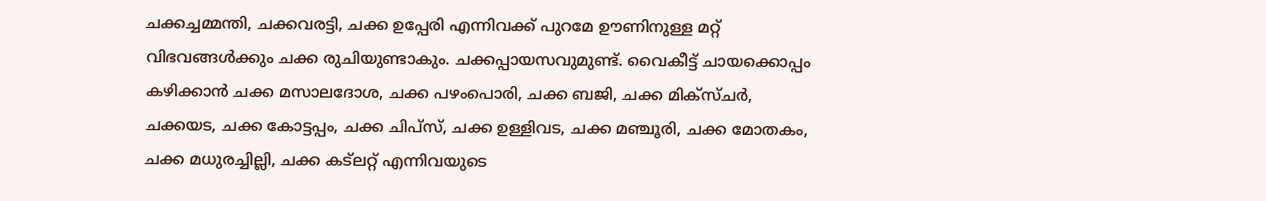ചക്കച്ചമ്മന്തി, ചക്കവരട്ടി, ചക്ക ഉപ്പേരി എന്നിവക്ക് പുറമേ ഊണിനുള്ള മറ്റ് വിഭവങ്ങള്‍ക്കും ചക്ക രുചിയുണ്ടാകും. ചക്കപ്പായസവുമുണ്ട്. വൈകീട്ട് ചായക്കൊപ്പം കഴിക്കാൻ ചക്ക മസാലദോശ, ചക്ക പഴംപൊരി, ചക്ക ബജി, ചക്ക മിക്സ്ചര്‍, ചക്കയട, ചക്ക കോട്ടപ്പം, ചക്ക ചിപ്സ്, ചക്ക ഉള്ളിവട, ചക്ക മഞ്ചൂരി, ചക്ക മോതകം, ചക്ക മധുരച്ചില്ലി, ചക്ക കട്ലറ്റ് എന്നിവയുടെ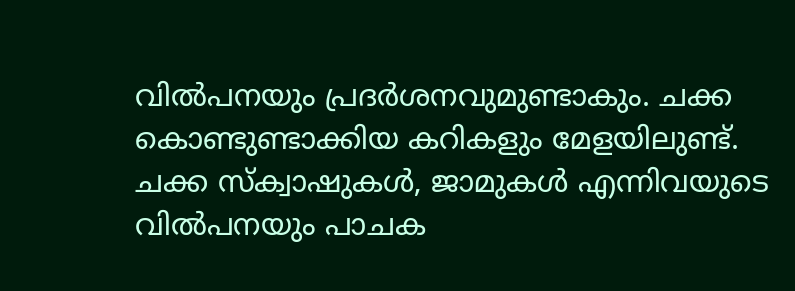വില്‍പനയും പ്രദര്‍ശനവുമുണ്ടാകും. ചക്ക കൊണ്ടുണ്ടാക്കിയ കറികളും മേളയിലുണ്ട്. ചക്ക സ്‌ക്വാഷുകള്‍, ജാമുകള്‍ എന്നിവയുടെ വില്‍പനയും പാചക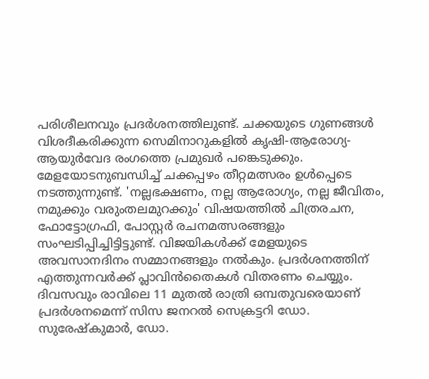പരിശീലനവും പ്രദര്‍ശനത്തിലുണ്ട്. ചക്കയുടെ ഗുണങ്ങള്‍ വിശദീകരിക്കുന്ന സെമിനാറുകളില്‍ കൃഷി-ആരോഗ്യ-ആയുര്‍വേദ രംഗത്തെ പ്രമുഖര്‍ പങ്കെടുക്കും. മേളയോടനുബന്ധിച്ച് ചക്കപ്പഴം തീറ്റമത്സരം ഉള്‍പ്പെടെ നടത്തുന്നുണ്ട്. 'നല്ലഭക്ഷണം, നല്ല ആരോഗ്യം, നല്ല ജീവിതം, നമുക്കും വരുംതലമുറക്കും' വിഷയത്തിൽ ചിത്രരചന, ഫോട്ടോഗ്രഫി, പോസ്റ്റര്‍ രചനമത്സരങ്ങളും സംഘടിപ്പിച്ചിട്ടിട്ടുണ്ട്. വിജയികള്‍ക്ക് മേളയുടെ അവസാനദിനം സമ്മാനങ്ങളും നല്‍കും. പ്രദര്‍ശനത്തിന് എത്തുന്നവർക്ക് പ്ലാവിന്‍തൈകള്‍ വിതരണം ചെയ്യും. ദിവസവും രാവിലെ 11 മുതല്‍ രാത്രി ഒമ്പതുവരെയാണ് പ്രദര്‍ശനമെന്ന് സിസ ജനറല്‍ സെക്രട്ടറി ഡോ. സുരേഷ്‌കുമാര്‍, ഡോ.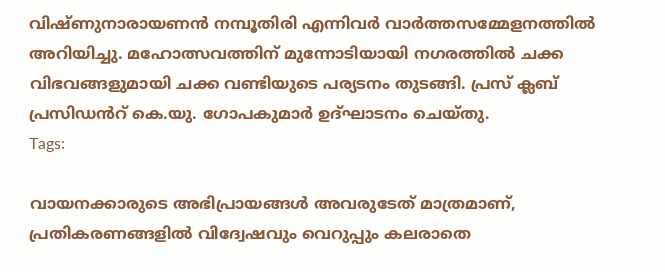വിഷ്ണുനാരായണന്‍ നമ്പൂതിരി എന്നിവര്‍ വാർത്തസമ്മേളനത്തില്‍ അറിയിച്ചു. മഹോത്സവത്തിന് മുന്നോടിയായി നഗരത്തില്‍ ചക്ക വിഭവങ്ങളുമായി ചക്ക വണ്ടിയുടെ പര്യടനം തുടങ്ങി. പ്രസ്‌ ക്ലബ് പ്രസിഡൻറ് കെ.യു. ഗോപകുമാര്‍ ഉദ്ഘാടനം ചെയ്തു.
Tags:

വായനക്കാരുടെ അഭിപ്രായങ്ങള്‍ അവരുടേത് മാത്രമാണ്, പ്രതികരണങ്ങളിൽ വിദ്വേഷവും വെറുപ്പും കലരാതെ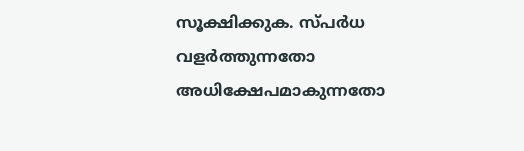സൂക്ഷിക്കുക. സ്പർധ വളർത്തുന്നതോ അധിക്ഷേപമാകുന്നതോ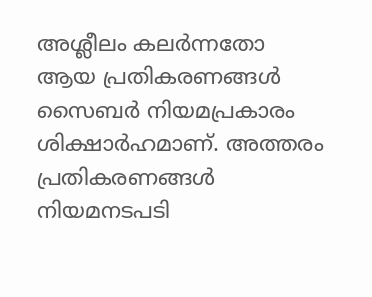അശ്ലീലം കലർന്നതോ ആയ പ്രതികരണങ്ങൾ സൈബർ നിയമപ്രകാരം ശിക്ഷാർഹമാണ്. അത്തരം പ്രതികരണങ്ങൾ നിയമനടപടി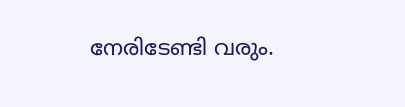നേരിടേണ്ടി വരും.